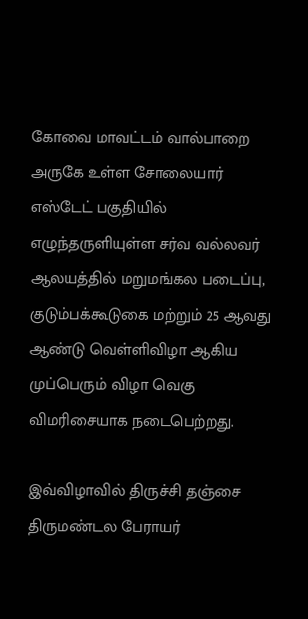கோவை மாவட்டம் வால்பாறை அருகே உள்ள சோலையார் எஸ்டேட் பகுதியில் எழுந்தருளியுள்ள சர்வ வல்லவர் ஆலயத்தில் மறுமங்கல படைப்பு, குடும்பக்கூடுகை மற்றும் 25 ஆவது ஆண்டு வெள்ளிவிழா ஆகிய முப்பெரும் விழா வெகு விமரிசையாக நடைபெற்றது.

இவ்விழாவில் திருச்சி தஞ்சை திருமண்டல பேராயர்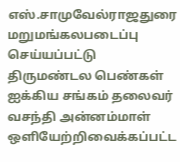எஸ்.சாமுவேல்ராஜதுரை மறுமங்கலபடைப்பு செய்யப்பட்டு திருமண்டல பெண்கள் ஐக்கிய சங்கம் தலைவர் வசந்தி அன்னம்மாள் ஒளியேற்றிவைக்கப்பட்ட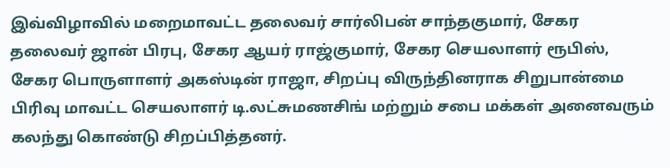இவ்விழாவில் மறைமாவட்ட தலைவர் சார்லிபன் சாந்தகுமார், சேகர தலைவர் ஜான் பிரபு, சேகர ஆயர் ராஜ்குமார், சேகர செயலாளர் ரூபிஸ், சேகர பொருளாளர் அகஸ்டின் ராஜா, சிறப்பு விருந்தினராக சிறுபான்மை பிரிவு மாவட்ட செயலாளர் டி.லட்சுமணசிங் மற்றும் சபை மக்கள் அனைவரும் கலந்து கொண்டு சிறப்பித்தனர்.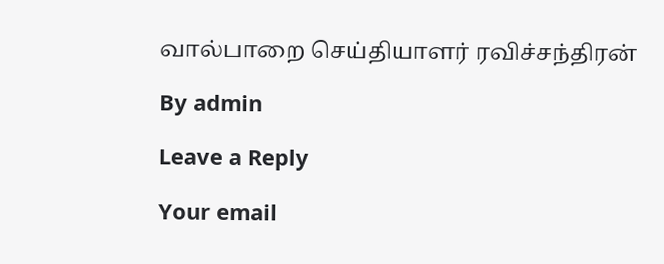வால்பாறை செய்தியாளர் ரவிச்சந்திரன்

By admin

Leave a Reply

Your email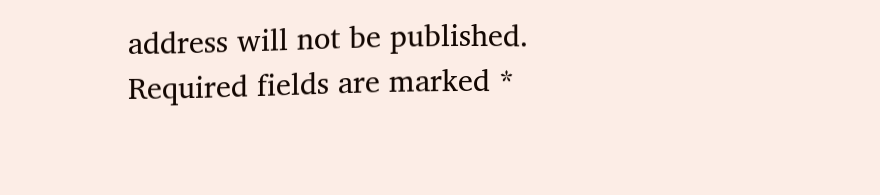address will not be published. Required fields are marked *